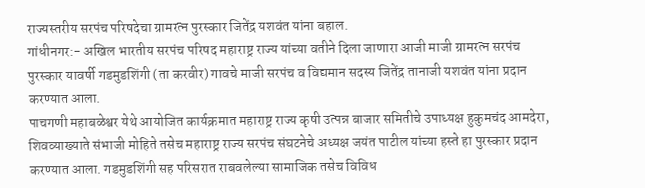राज्यस्तरीय सरपंच परिषदेचा ग्रामरत्न पुरस्कार जितेंद्र यशवंत यांना बहाल.
गांधीनगर:- अखिल भारतीय सरपंच परिषद महाराष्ट्र राज्य यांच्या वतीने दिला जाणारा आजी माजी ग्रामरत्न सरपंच पुरस्कार यावर्षी गडमुडशिंगी (ता करवीर) गावचे माजी सरपंच व विद्यमान सदस्य जितेंद्र तानाजी यशवंत यांना प्रदान करण्यात आला.
पाचगणी महाबळेश्वर येथे आयोजित कार्यक्रमात महाराष्ट्र राज्य कृषी उत्पन्न बाजार समितीचे उपाध्यक्ष हुकुमचंद आमदेरा, शिवव्याख्याते संभाजी मोहिते तसेच महाराष्ट्र राज्य सरपंच संघटनेचे अध्यक्ष जयंत पाटील यांच्या हस्ते हा पुरस्कार प्रदान करण्यात आला. गडमुडशिंगी सह परिसरात राबवलेल्या सामाजिक तसेच विविध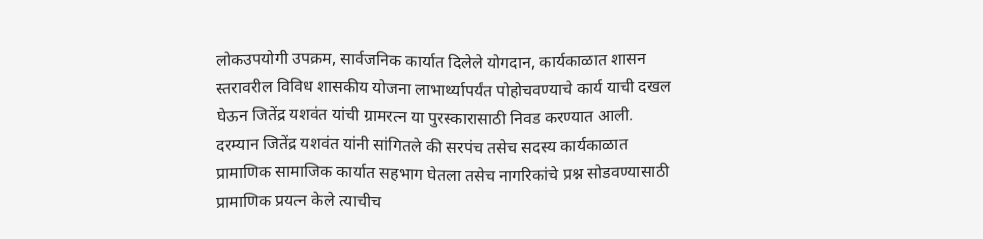लोकउपयोगी उपक्रम, सार्वजनिक कार्यात दिलेले योगदान, कार्यकाळात शासन स्तरावरील विविध शासकीय योजना लाभार्थ्यापर्यंत पोहोचवण्याचे कार्य याची दखल घेऊन जितेंद्र यशवंत यांची ग्रामरत्न या पुरस्कारासाठी निवड करण्यात आली. दरम्यान जितेंद्र यशवंत यांनी सांगितले की सरपंच तसेच सदस्य कार्यकाळात प्रामाणिक सामाजिक कार्यात सहभाग घेतला तसेच नागरिकांचे प्रश्न सोडवण्यासाठी प्रामाणिक प्रयत्न केले त्याचीच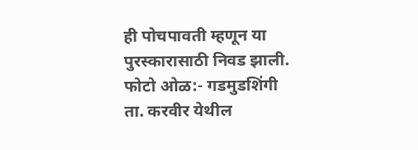ही पोचपावती म्हणून या पुरस्कारासाठी निवड झाली.
फोटो ओळ:- गडमुडशिंगी ता. करवीर येथील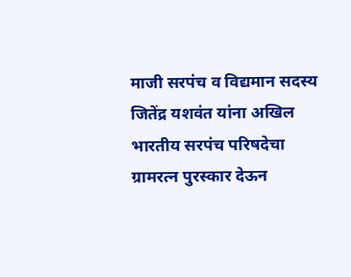माजी सरपंच व विद्यमान सदस्य जितेंद्र यशवंत यांना अखिल भारतीय सरपंच परिषदेचा ग्रामरत्न पुरस्कार देऊन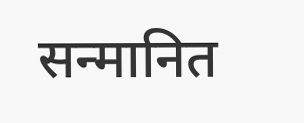सन्मानित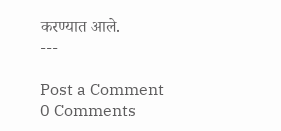करण्यात आले.
---

Post a Comment
0 Comments